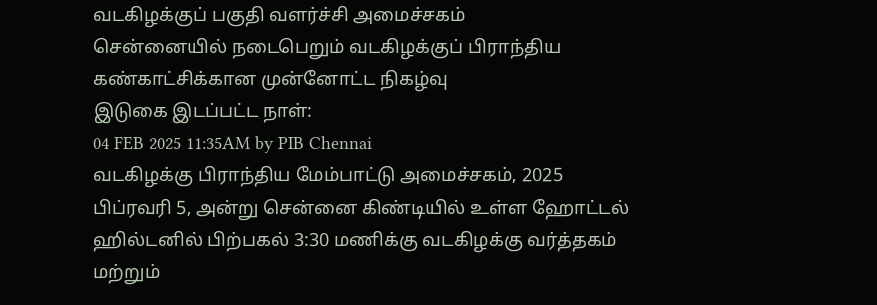வடகிழக்குப் பகுதி வளர்ச்சி அமைச்சகம்
சென்னையில் நடைபெறும் வடகிழக்குப் பிராந்திய கண்காட்சிக்கான முன்னோட்ட நிகழ்வு
இடுகை இடப்பட்ட நாள்:
04 FEB 2025 11:35AM by PIB Chennai
வடகிழக்கு பிராந்திய மேம்பாட்டு அமைச்சகம், 2025 பிப்ரவரி 5, அன்று சென்னை கிண்டியில் உள்ள ஹோட்டல் ஹில்டனில் பிற்பகல் 3:30 மணிக்கு வடகிழக்கு வர்த்தகம் மற்றும்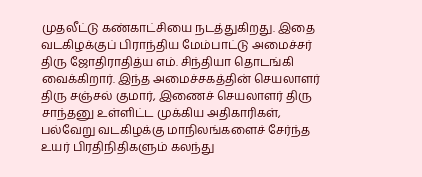முதலீட்டு கண்காட்சியை நடத்துகிறது. இதை வடகிழக்குப் பிராந்திய மேம்பாட்டு அமைச்சர் திரு ஜோதிராதித்ய எம். சிந்தியா தொடங்கி வைக்கிறார். இந்த அமைச்சகத்தின் செயலாளர் திரு சஞ்சல் குமார், இணைச் செயலாளர் திரு சாந்தனு உள்ளிட்ட முக்கிய அதிகாரிகள், பல்வேறு வடகிழக்கு மாநிலங்களைச் சேர்ந்த உயர் பிரதிநிதிகளும் கலந்து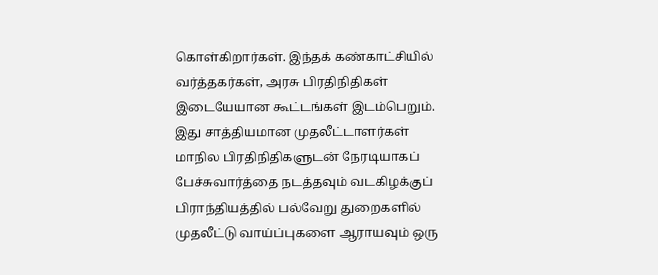கொள்கிறார்கள். இந்தக் கண்காட்சியில் வர்த்தகர்கள், அரசு பிரதிநிதிகள் இடையேயான கூட்டங்கள் இடம்பெறும். இது சாத்தியமான முதலீட்டாளர்கள் மாநில பிரதிநிதிகளுடன் நேரடியாகப் பேச்சுவார்த்தை நடத்தவும் வடகிழக்குப் பிராந்தியத்தில் பல்வேறு துறைகளில் முதலீட்டு வாய்ப்புகளை ஆராயவும் ஒரு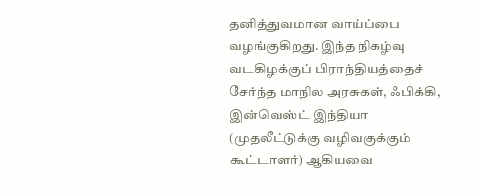தனித்துவமான வாய்ப்பை வழங்குகிறது. இந்த நிகழ்வு வடகிழக்குப் பிராந்தியத்தைச் சேர்ந்த மாநில அரசுகள், ஃபிக்கி, இன்வெஸ்ட் இந்தியா (முதலீட்டுக்கு வழிவகுக்கும் கூட்டாளர்) ஆகியவை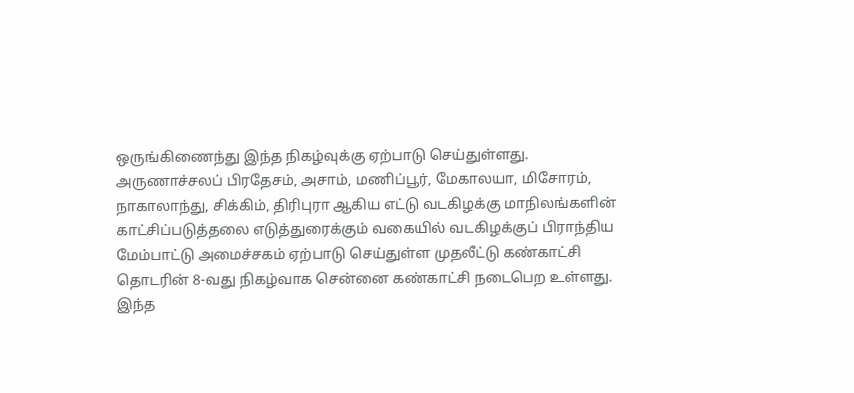ஒருங்கிணைந்து இந்த நிகழ்வுக்கு ஏற்பாடு செய்துள்ளது.
அருணாச்சலப் பிரதேசம், அசாம், மணிப்பூர், மேகாலயா, மிசோரம், நாகாலாந்து, சிக்கிம், திரிபுரா ஆகிய எட்டு வடகிழக்கு மாநிலங்களின் காட்சிப்படுத்தலை எடுத்துரைக்கும் வகையில் வடகிழக்குப் பிராந்திய மேம்பாட்டு அமைச்சகம் ஏற்பாடு செய்துள்ள முதலீட்டு கண்காட்சி தொடரின் 8-வது நிகழ்வாக சென்னை கண்காட்சி நடைபெற உள்ளது. இந்த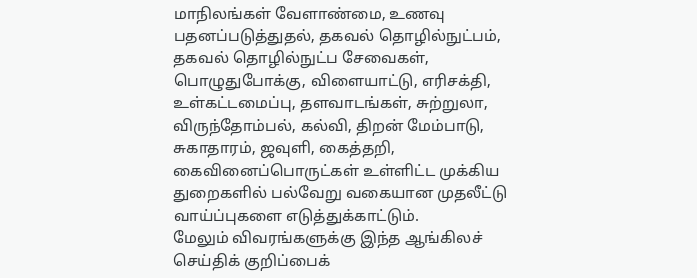மாநிலங்கள் வேளாண்மை, உணவு பதனப்படுத்துதல், தகவல் தொழில்நுட்பம், தகவல் தொழில்நுட்ப சேவைகள், பொழுதுபோக்கு, விளையாட்டு, எரிசக்தி, உள்கட்டமைப்பு, தளவாடங்கள், சுற்றுலா, விருந்தோம்பல், கல்வி, திறன் மேம்பாடு, சுகாதாரம், ஜவுளி, கைத்தறி, கைவினைப்பொருட்கள் உள்ளிட்ட முக்கிய துறைகளில் பல்வேறு வகையான முதலீட்டு வாய்ப்புகளை எடுத்துக்காட்டும்.
மேலும் விவரங்களுக்கு இந்த ஆங்கிலச் செய்திக் குறிப்பைக்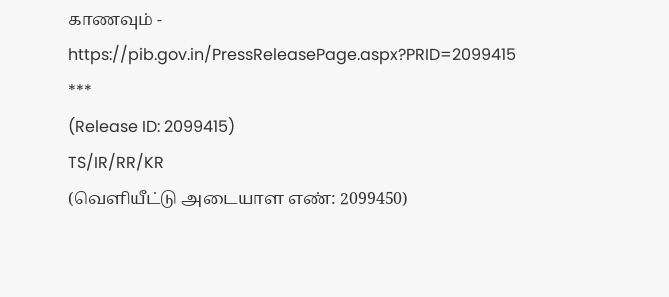காணவும் - https://pib.gov.in/PressReleasePage.aspx?PRID=2099415
***
(Release ID: 2099415)
TS/IR/RR/KR
(வெளியீட்டு அடையாள எண்: 2099450)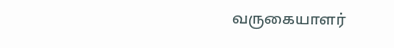வருகையாளர்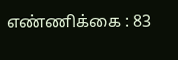எண்ணிக்கை : 83